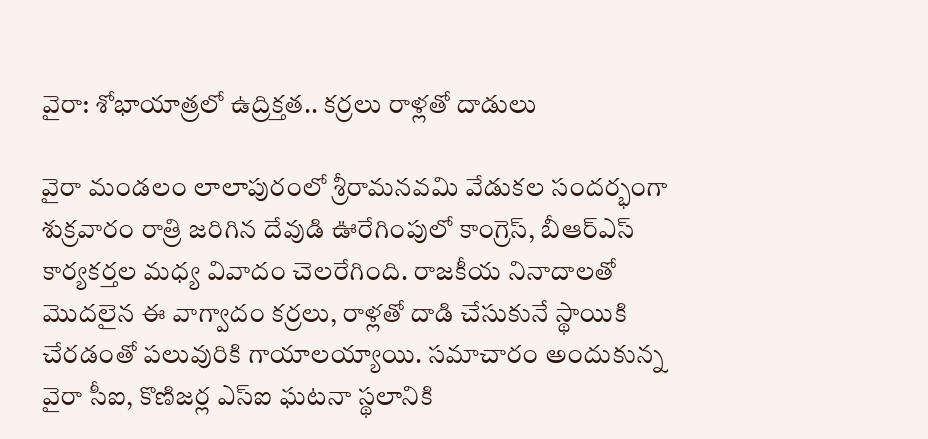వైరా: శోభాయాత్రలో ఉద్రిక్తత.. కర్రలు రాళ్లతో దాడులు

వైరా మండలం లాలాపురంలో శ్రీరామనవమి వేడుకల సందర్భంగా శుక్రవారం రాత్రి జరిగిన దేవుడి ఊరేగింపులో కాంగ్రెస్, బీఆర్ఎస్ కార్యకర్తల మధ్య వివాదం చెలరేగింది. రాజకీయ నినాదాలతో మొదలైన ఈ వాగ్వాదం కర్రలు, రాళ్లతో దాడి చేసుకునే స్థాయికి చేరడంతో పలువురికి గాయాలయ్యాయి. సమాచారం అందుకున్న వైరా సీఐ, కొణిజర్ల ఎస్ఐ ఘటనా స్థలానికి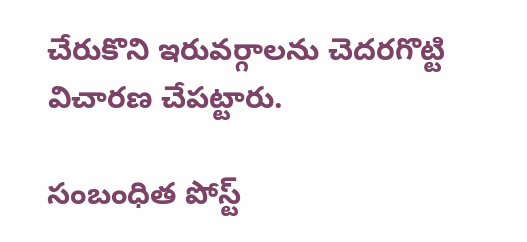చేరుకొని ఇరువర్గాలను చెదరగొట్టి విచారణ చేపట్టారు.

సంబంధిత పోస్ట్